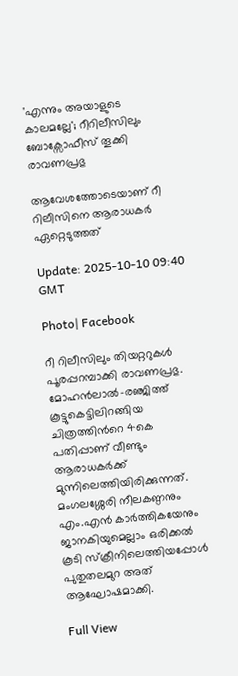'എന്നും അയാളുടെ കാലമല്ലേ'; റീറിലീസിലും ബോക്സോഫീസ് തൂക്കി രാവണപ്രഭു

ആവേശത്തോടെയാണ് റീ റിലീസിനെ ആരാധകര്‍‌ ഏറ്റെടുത്തത്

Update: 2025-10-10 09:40 GMT

Photo| Facebook

റീ റിലീസിലും തിയറ്ററുകൾ പൂരപ്പറമ്പാക്കി രാവണപ്രഭു. മോഹൻലാൽ-രഞ്ജിത്ത് കൂട്ടുകെട്ടിലിറങ്ങിയ ചിത്രത്തിന്‍റെ 4കെ പതിപ്പാണ് വീണ്ടും ആരാധകര്‍ക്ക് മുന്നിലെത്തിയിരിക്കുന്നത്. മംഗലശ്ശേരി നീലകണ്ഠനും എം.എൻ കാര്‍‌ത്തികയേനും ജാനകിയുമെല്ലാം ഒരിക്കൽ കൂടി സ്ക്രീനിലെത്തിയപ്പോൾ പുതുതലമുറ അത് ആഘോഷമാക്കി.

Full View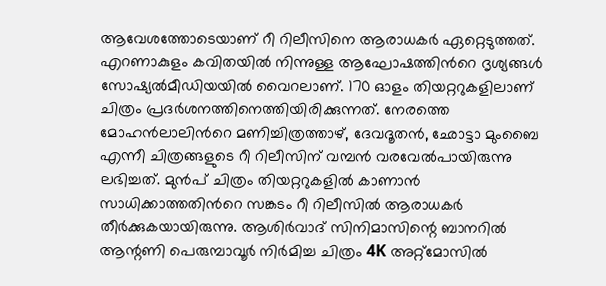ആവേശത്തോടെയാണ് റീ റിലീസിനെ ആരാധകര്‍‌ ഏറ്റെടുത്തത്. എറണാകുളം കവിതയിൽ നിന്നുള്ള ആഘോഷത്തിന്‍റെ ദൃശ്യങ്ങൾ സോഷ്യൽമീഡിയയിൽ വൈറലാണ്. 170 ഓളം തിയറ്ററുകളിലാണ് ചിത്രം പ്രദര്‍ശനത്തിനെത്തിയിരിക്കുന്നത്. നേരത്തെ മോഹൻലാലിന്‍റെ മണിച്ചിത്രത്താഴ്, ദേവദൂതൻ, ഛോട്ടാ മുംബൈ എന്നീ ചിത്രങ്ങളുടെ റീ റിലീസിന് വമ്പൻ വരവേൽപായിരുന്നു ലഭിച്ചത്. മുൻപ് ചിത്രം തിയറ്ററുകളിൽ കാണാൻ സാധിക്കാത്തതിന്‍റെ സങ്കടം റീ റിലീസിൽ ആരാധകര്‍ തീര്‍ക്കുകയായിരുന്നു. ആശിര്‍വാദ് സിനിമാസിന്റെ ബാനറില്‍ ആന്റണി പെരുമ്പാവൂര്‍ നിര്‍മിച്ച ചിത്രം 4K അറ്റ്മോസില്‍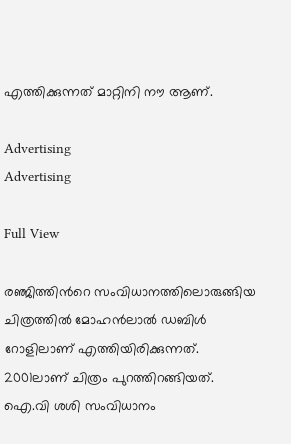എത്തിക്കുന്നത് മാറ്റിനി നൗ ആണ്.

Advertising
Advertising

Full View

രഞ്ജിത്തിന്‍റെ സംവിധാനത്തിലൊരുങ്ങിയ ചിത്രത്തിൽ മോഹൻലാൽ ഡബിൾ റോളിലാണ് എത്തിയിരിക്കുന്നത്. 2001ലാണ് ചിത്രം പുറത്തിറങ്ങിയത്. ഐ.വി ശശി സംവിധാനം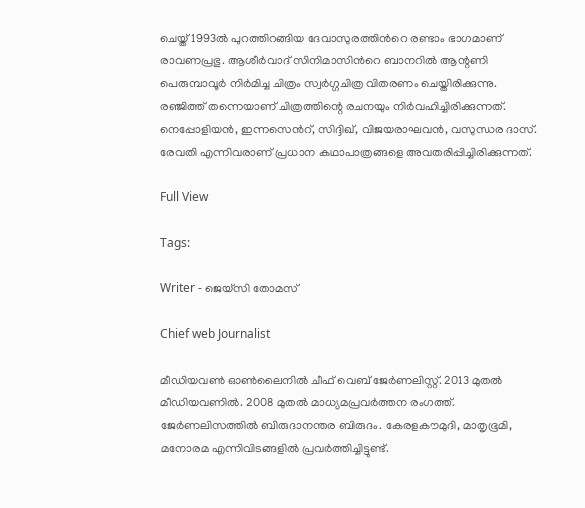ചെയ്ത് 1993ൽ പുറത്തിറങ്ങിയ ദേവാസുരത്തിന്‍റെ രണ്ടാം ഭാഗമാണ് രാവണപ്രഭു. ആശീർവാദ് സിനിമാസിന്‍റെ ബാനറിൽ ആന്റണി പെരുമ്പാവൂർ നിർമിച്ച ചിത്രം സ്വർഗ്ഗചിത്ര വിതരണം ചെയ്തിരിക്കുന്നു. രഞ്ജിത്ത് തന്നെയാണ് ചിത്രത്തിന്റെ രചനയും നിർവഹിച്ചിരിക്കുന്നത്. നെപ്പോളിയൻ, ഇന്നസെന്‍റ്, സിദ്ദിഖ്, വിജയരാഘവൻ, വസുന്ധര ദാസ്. രേവതി എന്നിവരാണ് പ്രധാന കഥാപാത്രങ്ങളെ അവതരിപ്പിച്ചിരിക്കുന്നത്.

Full View

Tags:

Writer - ജെയ്സി തോമസ്

Chief web Journalist

മീഡിയവൺ ഓൺലൈനിൽ ചീഫ് വെബ് ജേർണലിസ്റ്റ്. 2013 മുതൽ മീഡിയവണിൽ. 2008 മുതൽ മാധ്യമപ്രവർത്തന രംഗത്ത്. ജേർണലിസത്തിൽ ബിരുദാനന്തര ബിരുദം. കേരളകൗമുദി, മാതൃഭൂമി, മനോരമ എന്നിവിടങ്ങളിൽ പ്രവർത്തിച്ചിട്ടുണ്ട്.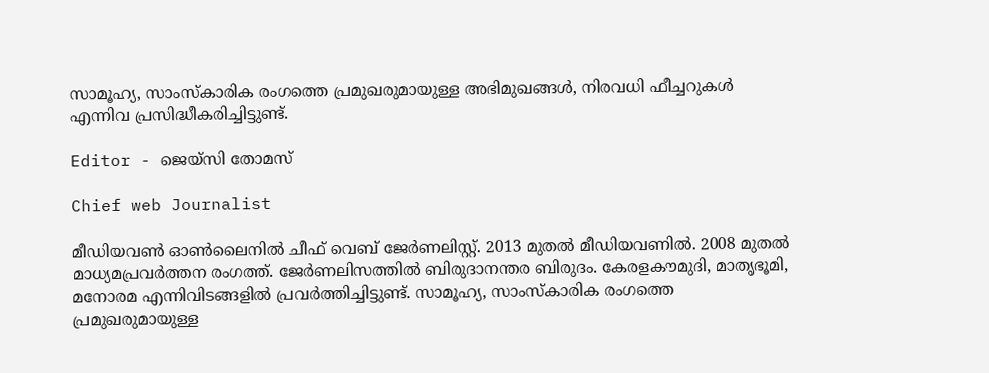സാമൂഹ്യ, സാംസ്‌കാരിക രംഗത്തെ പ്രമുഖരുമായുള്ള അഭിമുഖങ്ങൾ, നിരവധി ഫീച്ചറുകൾ എന്നിവ പ്രസിദ്ധീകരിച്ചിട്ടുണ്ട്.

Editor - ജെയ്സി തോമസ്

Chief web Journalist

മീഡിയവൺ ഓൺലൈനിൽ ചീഫ് വെബ് ജേർണലിസ്റ്റ്. 2013 മുതൽ മീഡിയവണിൽ. 2008 മുതൽ മാധ്യമപ്രവർത്തന രംഗത്ത്. ജേർണലിസത്തിൽ ബിരുദാനന്തര ബിരുദം. കേരളകൗമുദി, മാതൃഭൂമി, മനോരമ എന്നിവിടങ്ങളിൽ പ്രവർത്തിച്ചിട്ടുണ്ട്. സാമൂഹ്യ, സാംസ്‌കാരിക രംഗത്തെ പ്രമുഖരുമായുള്ള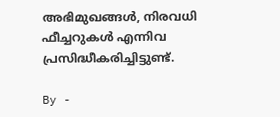അഭിമുഖങ്ങൾ, നിരവധി ഫീച്ചറുകൾ എന്നിവ പ്രസിദ്ധീകരിച്ചിട്ടുണ്ട്.

By -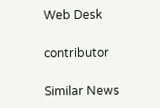Web Desk

contributor

Similar News